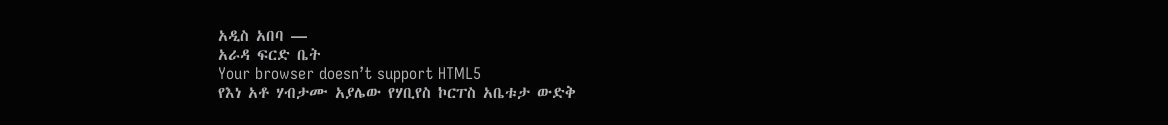አዲስ አበባ —
አራዳ ፍርድ ቤት
Your browser doesn’t support HTML5
የእነ አቶ ሃብታሙ አያሌው የሃቢየስ ኮርፐስ አቤቱታ ውድቅ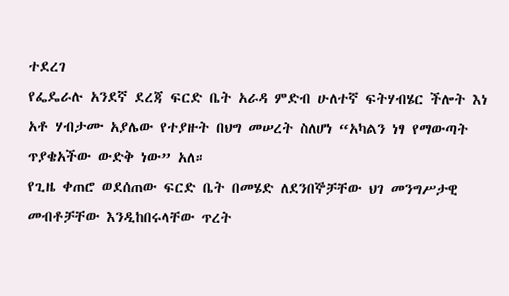ተደረገ
የፌዴራሉ አንደኛ ደረጃ ፍርድ ቤት አራዳ ምድብ ሁለተኛ ፍትሃብሄር ችሎት እነ አቶ ሃብታሙ አያሌው የተያዙት በህግ መሠረት ስለሆነ “አካልን ነፃ የማውጣት ጥያቄአችው ውድቅ ነው” አለ።
የጊዜ ቀጠሮ ወደሰጠው ፍርድ ቤት በመሄድ ለደንበኞቻቸው ህገ መንግሥታዊ መብቶቻቸው እንዲከበሩላቸው ጥረት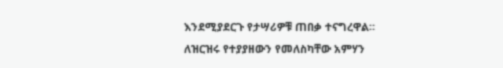እንደሚያደርጉ የታሣሪዎቹ ጠበቃ ተናግረዋል።
ለዝርዝሩ የተያያዘውን የመለስካቸው አምሃን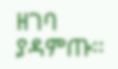ዘገባ ያዳምጡ፡፡